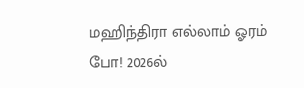மஹிந்திரா எல்லாம் ஓரம் போ! 2026ல்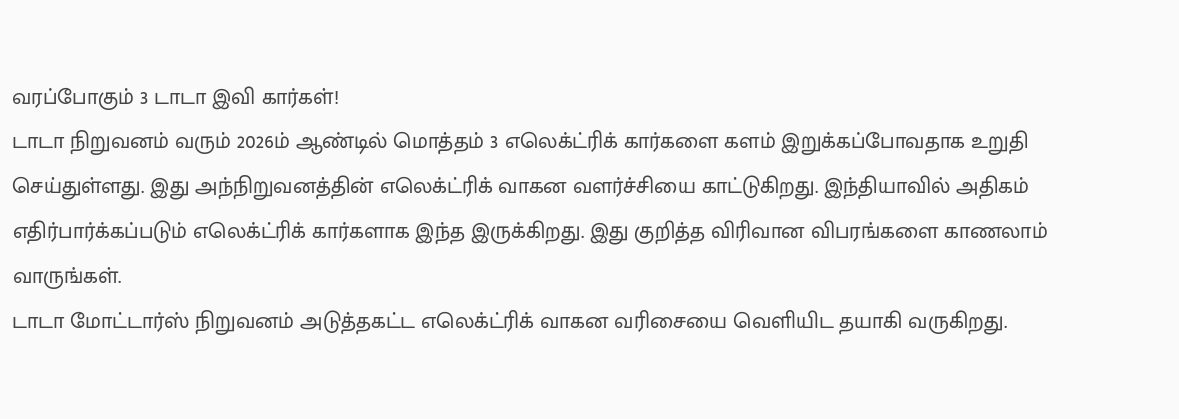வரப்போகும் 3 டாடா இவி கார்கள்!
டாடா நிறுவனம் வரும் 2026ம் ஆண்டில் மொத்தம் 3 எலெக்ட்ரிக் கார்களை களம் இறுக்கப்போவதாக உறுதி செய்துள்ளது. இது அந்நிறுவனத்தின் எலெக்ட்ரிக் வாகன வளர்ச்சியை காட்டுகிறது. இந்தியாவில் அதிகம் எதிர்பார்க்கப்படும் எலெக்ட்ரிக் கார்களாக இந்த இருக்கிறது. இது குறித்த விரிவான விபரங்களை காணலாம் வாருங்கள்.
டாடா மோட்டார்ஸ் நிறுவனம் அடுத்தகட்ட எலெக்ட்ரிக் வாகன வரிசையை வெளியிட தயாகி வருகிறது.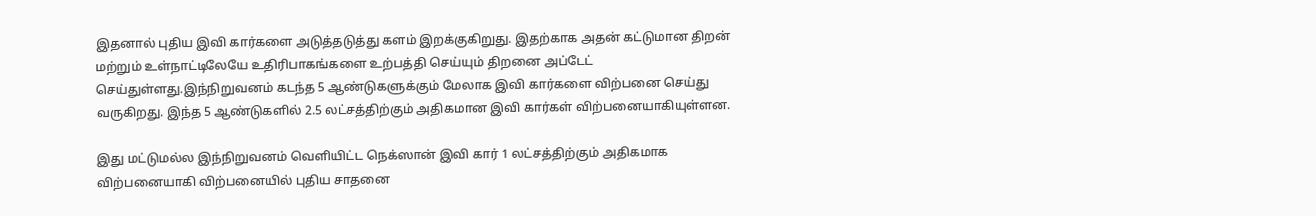இதனால் புதிய இவி கார்களை அடுத்தடுத்து களம் இறக்குகிறுது. இதற்காக அதன் கட்டுமான திறன் மற்றும் உள்நாட்டிலேயே உதிரிபாகங்களை உற்பத்தி செய்யும் திறனை அப்டேட் செய்துள்ளது.இந்நிறுவனம் கடந்த 5 ஆண்டுகளுக்கும் மேலாக இவி கார்களை விற்பனை செய்து வருகிறது. இந்த 5 ஆண்டுகளில் 2.5 லட்சத்திற்கும் அதிகமான இவி கார்கள் விற்பனையாகியுள்ளன.

இது மட்டுமல்ல இந்நிறுவனம் வெளியிட்ட நெக்ஸான் இவி கார் 1 லட்சத்திற்கும் அதிகமாக விற்பனையாகி விற்பனையில் புதிய சாதனை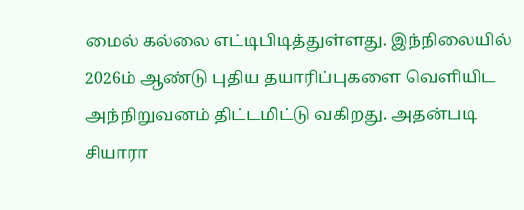மைல் கல்லை எட்டிபிடித்துள்ளது. இந்நிலையில் 2026ம் ஆண்டு புதிய தயாரிப்புகளை வெளியிட அந்நிறுவனம் திட்டமிட்டு வகிறது. அதன்படி சியாரா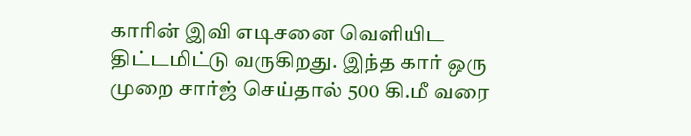காரின் இவி எடிசனை வெளியிட திட்டமிட்டு வருகிறது. இந்த கார் ஒரு முறை சார்ஜ் செய்தால் 500 கி.மீ வரை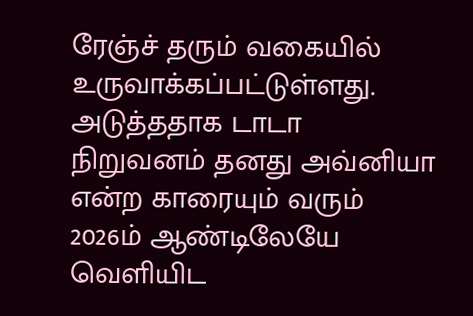ரேஞ்ச் தரும் வகையில் உருவாக்கப்பட்டுள்ளது.
அடுத்ததாக டாடா நிறுவனம் தனது அவ்னியா என்ற காரையும் வரும் 2026ம் ஆண்டிலேயே வெளியிட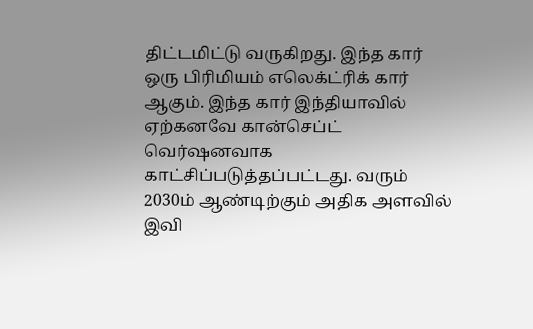திட்டமிட்டு வருகிறது. இந்த கார் ஒரு பிரிமியம் எலெக்ட்ரிக் கார் ஆகும். இந்த கார் இந்தியாவில் ஏற்கனவே கான்செப்ட் வெர்ஷனவாக காட்சிப்படுத்தப்பட்டது. வரும் 2030ம் ஆண்டிற்கும் அதிக அளவில் இவி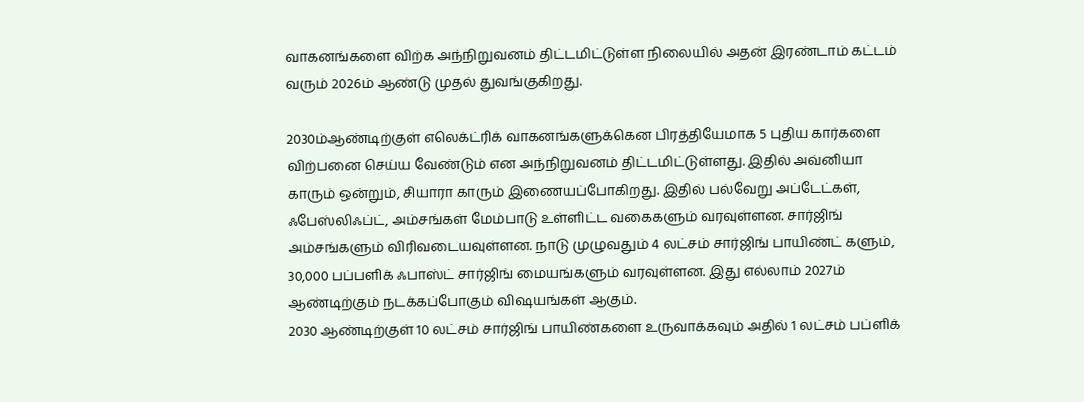வாகனங்களை விற்க அந்நிறுவனம் திட்டமிட்டுள்ள நிலையில் அதன் இரண்டாம் கட்டம் வரும் 2026ம் ஆண்டு முதல் துவங்குகிறது.

2030ம்ஆண்டிற்குள் எலெக்ட்ரிக் வாகனங்களுக்கென பிரத்தியேமாக 5 புதிய கார்களை விற்பனை செய்ய வேண்டும் என அந்நிறுவனம் திட்டமிட்டுள்ளது. இதில் அவ்னியா காரும் ஒன்றும், சியாரா காரும் இணையப்போகிறது. இதில் பல்வேறு அப்டேட்கள், ஃபேஸ்லிஃப்ட், அம்சங்கள் மேம்பாடு உள்ளிட்ட வகைகளும் வரவுள்ளன. சார்ஜிங் அம்சங்களும் விரிவடையவுள்ளன. நாடு முழுவதும் 4 லட்சம் சார்ஜிங் பாயிண்ட் களும், 30,000 பப்பளிக் ஃபாஸ்ட் சார்ஜிங் மையங்களும் வரவுள்ளன. இது எல்லாம் 2027ம் ஆண்டிற்கும் நடக்கப்போகும் விஷயங்கள் ஆகும்.
2030 ஆண்டிற்குள் 10 லட்சம் சார்ஜிங் பாயிண்களை உருவாக்கவும் அதில் 1 லட்சம் பப்ளிக்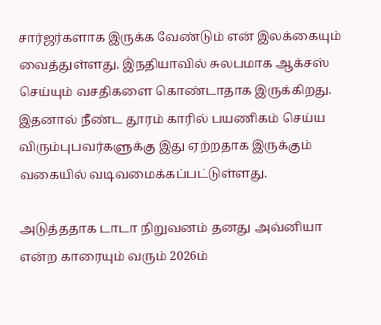சார்ஜர்களாக இருக்க வேண்டும் என் இலக்கையும் வைத்துள்ளது. இ்நதியாவில் சுலபமாக ஆக்சஸ் செய்யும் வசதிகளை கொண்டாதாக இருக்கிறது. இதனால் நீண்ட தூரம் காரில் பயணிகம் செய்ய விரும்புபவர்களுக்கு இது ஏற்றதாக இருக்கும் வகையில் வடிவமைக்கப்பட்டுள்ளது.

அடுத்ததாக டாடா நிறுவனம் தனது அவ்னியா என்ற காரையும் வரும் 2026ம்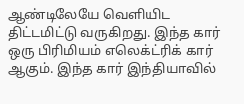ஆண்டிலேயே வெளியிட திட்டமிட்டு வருகிறது. இந்த கார் ஒரு பிரிமியம் எலெக்ட்ரிக் கார் ஆகும். இந்த கார் இந்தியாவில்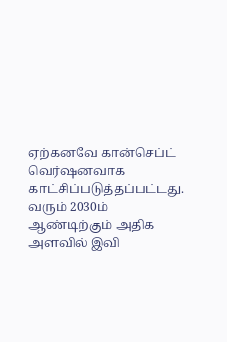ஏற்கனவே கான்செப்ட் வெர்ஷனவாக காட்சிப்படுத்தப்பட்டது. வரும் 2030ம் ஆண்டிற்கும் அதிக அளவில் இவி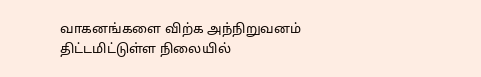வாகனங்களை விற்க அந்நிறுவனம் திட்டமிட்டுள்ள நிலையில்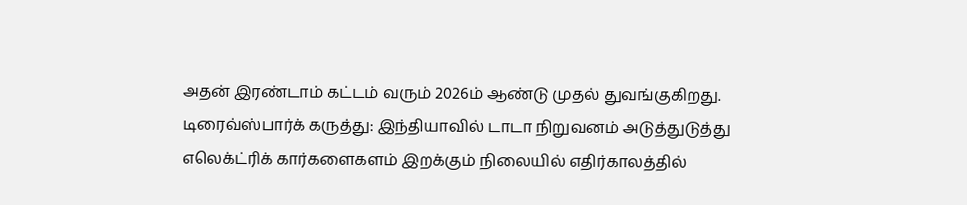அதன் இரண்டாம் கட்டம் வரும் 2026ம் ஆண்டு முதல் துவங்குகிறது.
டிரைவ்ஸ்பார்க் கருத்து: இந்தியாவில் டாடா நிறுவனம் அடுத்துடுத்து எலெக்ட்ரிக் கார்களைகளம் இறக்கும் நிலையில் எதிர்காலத்தில்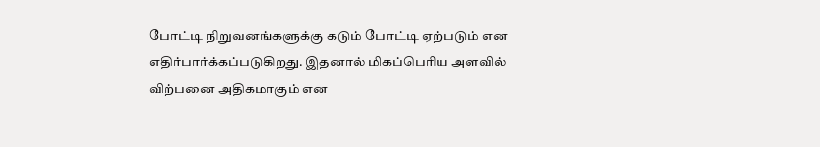போட்டி நிறுவனங்களுக்கு கடும் போட்டி ஏற்படும் என எதிர்பார்க்கப்படுகிறது. இதனால் மிகப்பெரிய அளவில் விற்பனை அதிகமாகும் என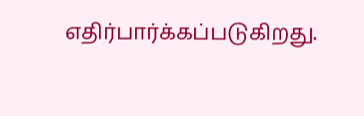எதிர்பார்க்கப்படுகிறது.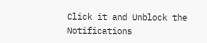Click it and Unblock the Notifications